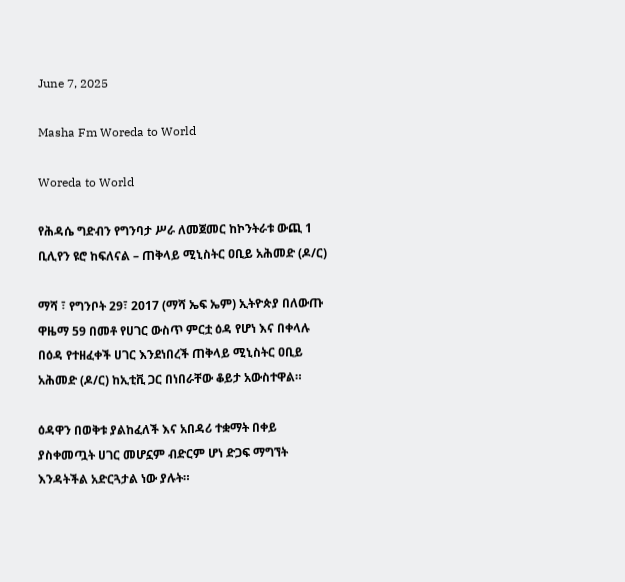June 7, 2025

Masha Fm Woreda to World

Woreda to World

የሕዳሴ ግድብን የግንባታ ሥራ ለመጀመር ከኮንትራቱ ውጪ 1 ቢሊየን ዩሮ ከፍለናል – ጠቅላይ ሚኒስትር ዐቢይ አሕመድ (ዶ/ር)

ማሻ ፣ የግንቦት 29፣ 2017 (ማሻ ኤፍ ኤም) ኢትዮጵያ በለውጡ ዋዜማ 59 በመቶ የሀገር ውስጥ ምርቷ ዕዳ የሆነ እና በቀላሉ በዕዳ የተዘፈቀች ሀገር እንደነበረች ጠቅላይ ሚኒስትር ዐቢይ አሕመድ (ዶ/ር) ከኢቲቪ ጋር በነበራቸው ቆይታ አውስተዋል።

ዕዳዋን በወቅቱ ያልከፈለች እና አበዳሪ ተቋማት በቀይ ያስቀመጧት ሀገር መሆኗም ብድርም ሆነ ድጋፍ ማግኘት እንዳትችል አድርጓታል ነው ያሉት።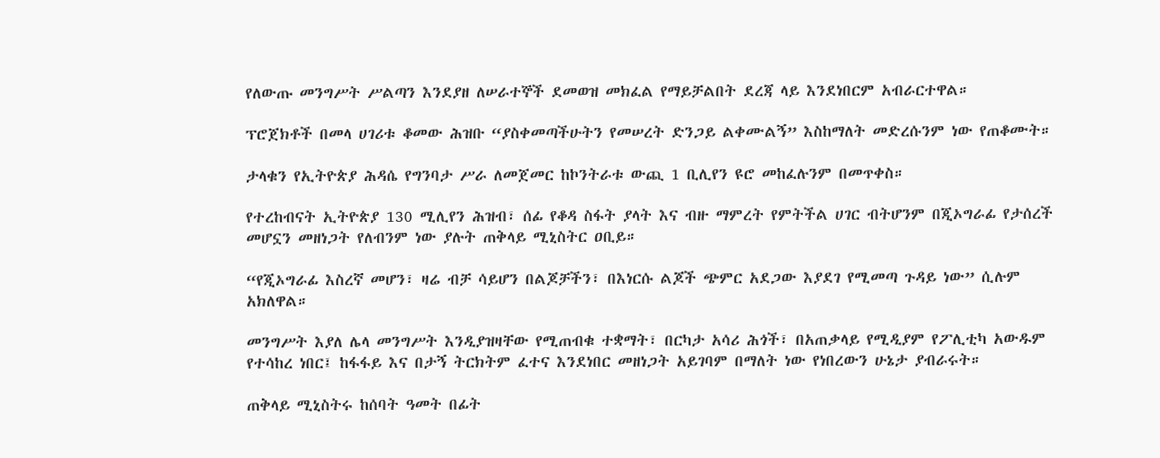የለውጡ መንግሥት ሥልጣን እንደያዘ ለሠራተኞች ደመወዝ መክፈል የማይቻልበት ደረጃ ላይ እንደነበርም አብራርተዋል።

ፕሮጀክቶች በመላ ሀገሪቱ ቆመው ሕዝቡ “ያስቀመጣችሁትን የመሠረት ድንጋይ ልቀሙልኝ” እስከማለት መድረሱንም ነው የጠቆሙት።

ታላቁን የኢትዮጵያ ሕዳሴ የግንባታ ሥራ ለመጀመር ከኮንትራቱ ውጪ 1 ቢሊየን ዩሮ መከፈሉንም በመጥቀስ።

የተረከብናት ኢትዮጵያ 130 ሚሊየን ሕዝብ፣ ሰፊ የቆዳ ስፋት ያላት እና ብዙ ማምረት የምትችል ሀገር ብትሆንም በጂኦግራፊ የታሰረች መሆኗን መዘነጋት የለብንም ነው ያሉት ጠቅላይ ሚኒስትር ዐቢይ።

“የጂኦግራፊ እስረኛ መሆን፣ ዛሬ ብቻ ሳይሆን በልጆቻችን፣ በእነርሱ ልጆች ጭምር አደጋው እያደገ የሚመጣ ጉዳይ ነው” ሲሉም አክለዋል።

መንግሥት እያለ ሌላ መንግሥት እንዲያዝዛቸው የሚጠብቁ ተቋማት፣ በርካታ አሳሪ ሕጎች፣ በአጠቃላይ የሚዲያም የፖሊቲካ አውዱም የተሳከረ ነበር፤ ከፋፋይ እና በታኝ ትርክትም ፈተና እንደነበር መዘነጋት አይገባም በማለት ነው የነበረውን ሁኔታ ያብራሩት።

ጠቅላይ ሚኒስትሩ ከሰባት ዓመት በፊት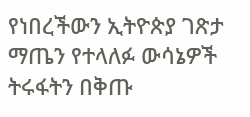የነበረችውን ኢትዮጵያ ገጽታ ማጤን የተላለፉ ውሳኔዎች ትሩፋትን በቅጡ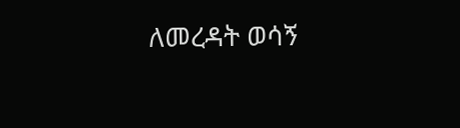ለመረዳት ወሳኝ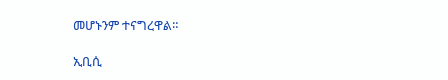መሆኑንም ተናግረዋል።

ኢቢሲ